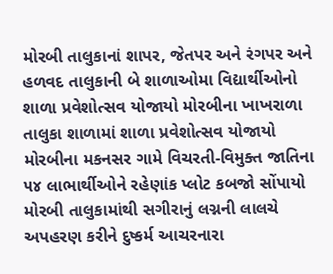મોરબી તાલુકાનાં શાપર, જેતપર અને રંગપર અને હળવદ તાલુકાની બે શાળાઓમા વિદ્યાર્થીઓનો શાળા પ્રવેશોત્સવ યોજાયો મોરબીના ખાખરાળા તાલુકા શાળામાં શાળા પ્રવેશોત્સવ યોજાયો મોરબીના મકનસર ગામે વિચરતી-વિમુક્ત જાતિના ૫૪ લાભાર્થીઓને રહેણાંક પ્લોટ કબજો સોંપાયો મોરબી તાલુકામાંથી સગીરાનું લગ્નની લાલચે અપહરણ કરીને દુષ્કર્મ આચરનારા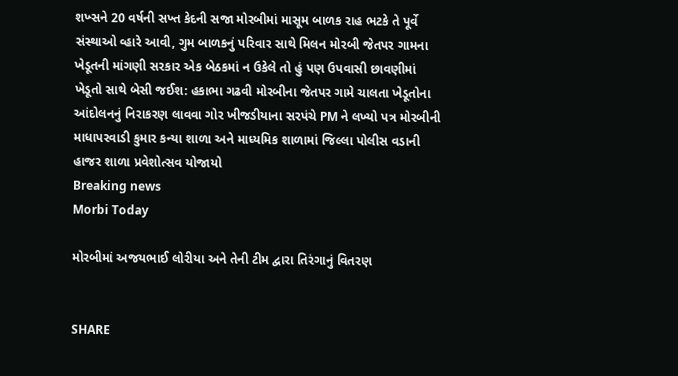શખ્સને 20 વર્ષની સખ્ત કેદની સજા મોરબીમાં માસૂમ બાળક રાહ ભટકે તે પૂર્વે સંસ્થાઓ વ્હારે આવી, ગુમ બાળકનું પરિવાર સાથે મિલન મોરબી જેતપર ગામના ખેડૂતની માંગણી સરકાર એક બેઠકમાં ન ઉકેલે તો હું પણ ઉપવાસી છાવણીમાં ખેડૂતો સાથે બેસી જઈશ: હકાભા ગઢવી મોરબીના જેતપર ગામે ચાલતા ખેડૂતોના આંદોલનનું નિરાકરણ લાવવા ગોર ખીજડીયાના સરપંચે PM ને લખ્યો પત્ર મોરબીની માધાપરવાડી કુમાર કન્યા શાળા અને માધ્યમિક શાળામાં જિલ્લા પોલીસ વડાની હાજર શાળા પ્રવેશોત્સવ યોજાયો
Breaking news
Morbi Today

મોરબીમાં અજયભાઈ લોરીયા અને તેની ટીમ દ્વારા તિરંગાનું વિતરણ


SHARE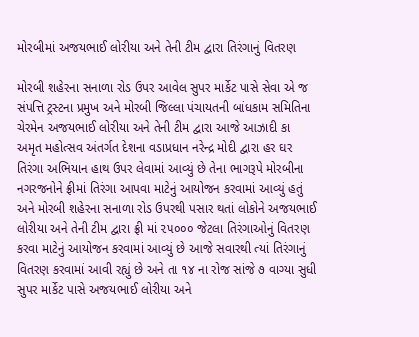મોરબીમાં અજયભાઈ લોરીયા અને તેની ટીમ દ્વારા તિરંગાનું વિતરણ

મોરબી શહેરના સનાળા રોડ ઉપર આવેલ સુપર માર્કેટ પાસે સેવા એ જ સંપત્તિ ટ્રસ્ટના પ્રમુખ અને મોરબી જિલ્લા પંચાયતની બાંધકામ સમિતિના ચેરમેન અજયભાઈ લોરીયા અને તેની ટીમ દ્વારા આજે આઝાદી કા અમૃત મહોત્સવ અંતર્ગત દેશના વડાપ્રધાન નરેન્દ્ર મોદી દ્વારા હર ઘર તિરંગા અભિયાન હાથ ઉપર લેવામાં આવ્યું છે તેના ભાગરૂપે મોરબીના નગરજનોને ફ્રીમાં તિરંગા આપવા માટેનું આયોજન કરવામાં આવ્યું હતું અને મોરબી શહેરના સનાળા રોડ ઉપરથી પસાર થતાં લોકોને અજયભાઈ લોરીયા અને તેની ટીમ દ્વારા ફ્રી માં ૨૫૦૦૦ જેટલા તિરંગાઓનું વિતરણ કરવા માટેનું આયોજન કરવામાં આવ્યું છે આજે સવારથી ત્યાં તિરંગાનું વિતરણ કરવામાં આવી રહ્યું છે અને તા ૧૪ ના રોજ સાંજે ૭ વાગ્યા સુધી સુપર માર્કેટ પાસે અજયભાઈ લોરીયા અને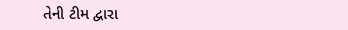તેની ટીમ દ્વારા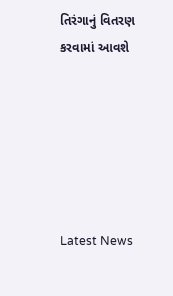તિરંગાનું વિતરણ કરવામાં આવશે






Latest News